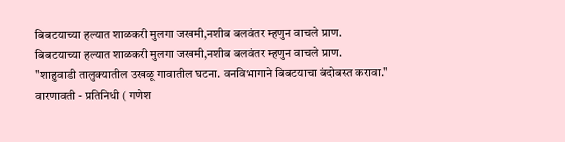बिबटयाच्या हल्यात शाळकरी मुलगा जखमी,नशीब बलवंतर म्हणुन वाचले प्राण.
बिबटयाच्या हल्यात शाळकरी मुलगा जखमी,नशीब बलवंतर म्हणुन वाचले प्राण.
"शाहुवाडी तालुक्यातील उखळू गावातील घटना. वनविभागाने बिबटयाचा बंदोबस्त करावा."
वारणावती - प्रतिनिधी ( गणेश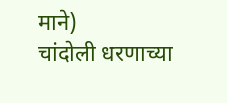माने)
चांदोली धरणाच्या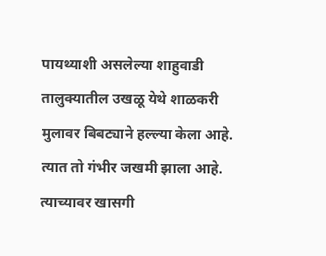पायथ्याशी असलेल्या शाहुवाडी तालुक्यातील उखळू येथे शाळकरी मुलावर बिबट्याने हल्ल्या केला आहे. त्यात तो गंभीर जखमी झाला आहे.
त्याच्यावर खासगी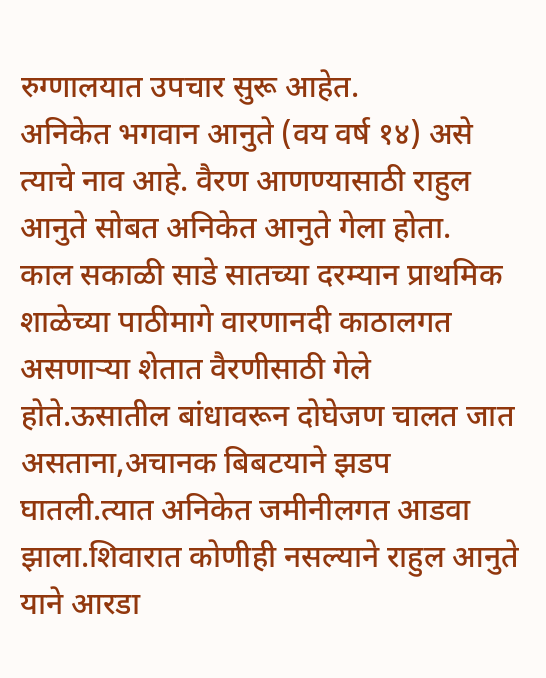रुग्णालयात उपचार सुरू आहेत.
अनिकेत भगवान आनुते (वय वर्ष १४) असे त्याचे नाव आहे. वैरण आणण्यासाठी राहुल आनुते सोबत अनिकेत आनुते गेला होता.
काल सकाळी साडे सातच्या दरम्यान प्राथमिक शाळेच्या पाठीमागे वारणानदी काठालगत असणाऱ्या शेतात वैरणीसाठी गेले होते.ऊसातील बांधावरून दोघेजण चालत जात असताना,अचानक बिबटयाने झडप घातली.त्यात अनिकेत जमीनीलगत आडवा झाला.शिवारात कोणीही नसल्याने राहुल आनुते याने आरडा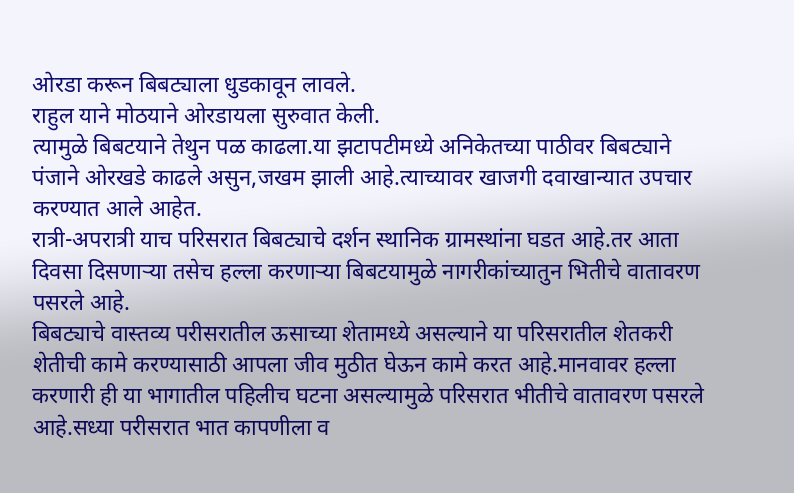ओरडा करून बिबट्याला धुडकावून लावले.
राहुल याने मोठयाने ओरडायला सुरुवात केली.
त्यामुळे बिबटयाने तेथुन पळ काढला.या झटापटीमध्ये अनिकेतच्या पाठीवर बिबट्याने पंजाने ओरखडे काढले असुन,जखम झाली आहे.त्याच्यावर खाजगी दवाखान्यात उपचार करण्यात आले आहेत.
रात्री-अपरात्री याच परिसरात बिबट्याचे दर्शन स्थानिक ग्रामस्थांना घडत आहे.तर आता दिवसा दिसणाऱ्या तसेच हल्ला करणाऱ्या बिबटयामुळे नागरीकांच्यातुन भितीचे वातावरण पसरले आहे.
बिबट्याचे वास्तव्य परीसरातील ऊसाच्या शेतामध्ये असल्याने या परिसरातील शेतकरी शेतीची कामे करण्यासाठी आपला जीव मुठीत घेऊन कामे करत आहे.मानवावर हल्ला करणारी ही या भागातील पहिलीच घटना असल्यामुळे परिसरात भीतीचे वातावरण पसरले आहे.सध्या परीसरात भात कापणीला व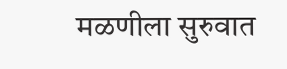मळणीला सुरुवात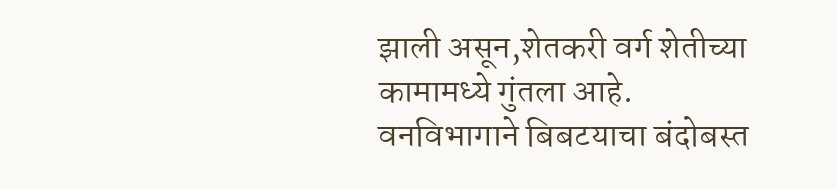झाली असून,शेतकरी वर्ग शेतीच्या कामामध्ये गुंतला आहे.
वनविभागाने बिबटयाचा बंदोबस्त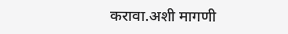करावा.अशी मागणी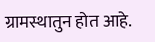ग्रामस्थातुन होत आहे.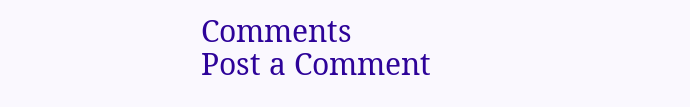Comments
Post a Comment